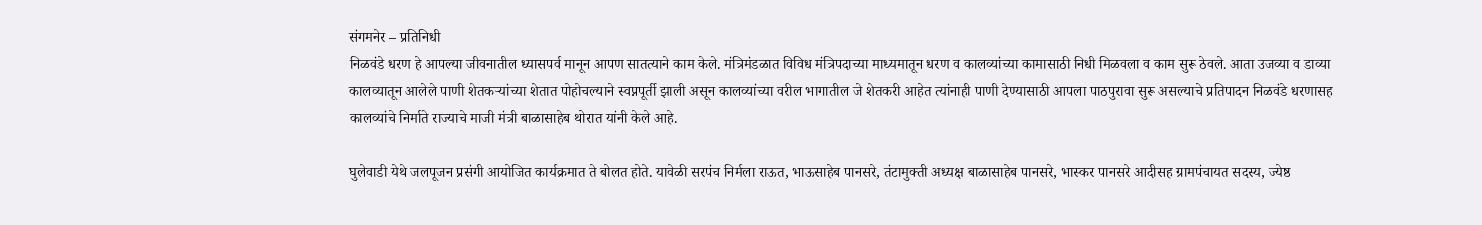संगमनेर – प्रतिनिधी
निळवंडे धरण हे आपल्या जीवनातील ध्यासपर्व मानून आपण सातत्याने काम केले. मंत्रिमंडळात विविध मंत्रिपदाच्या माध्यमातून धरण व कालव्यांच्या कामासाठी निधी मिळवला व काम सुरू ठेवले. आता उजव्या व डाव्या कालव्यातून आलेले पाणी शेतकऱ्यांच्या शेतात पोहोचल्याने स्वप्नपूर्ती झाली असून कालव्यांच्या वरील भागातील जे शेतकरी आहेत त्यांनाही पाणी देण्यासाठी आपला पाठपुरावा सुरू असल्याचे प्रतिपादन निळवंडे धरणासह कालव्यांचे निर्माते राज्याचे माजी मंत्री बाळासाहेब थोरात यांनी केले आहे.

घुलेवाडी येथे जलपूजन प्रसंगी आयोजित कार्यक्रमात ते बोलत होते. यावेळी सरपंच निर्मला राऊत, भाऊसाहेब पानसरे, तंटामुक्ती अध्यक्ष बाळासाहेब पानसरे, भास्कर पानसरे आदीसह ग्रामपंचायत सदस्य, ज्येष्ठ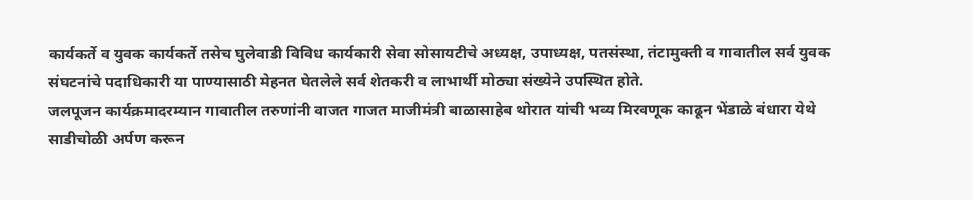कार्यकर्ते व युवक कार्यकर्ते तसेच घुलेवाडी विविध कार्यकारी सेवा सोसायटीचे अध्यक्ष, उपाध्यक्ष, पतसंस्था, तंटामुक्ती व गावातील सर्व युवक संघटनांचे पदाधिकारी या पाण्यासाठी मेहनत घेतलेले सर्व शेतकरी व लाभार्थी मोठ्या संख्येने उपस्थित होते.
जलपूजन कार्यक्रमादरम्यान गावातील तरुणांनी वाजत गाजत माजीमंत्री बाळासाहेब थोरात यांची भव्य मिरवणूक काढून भेंडाळे बंधारा येथे साडीचोळी अर्पण करून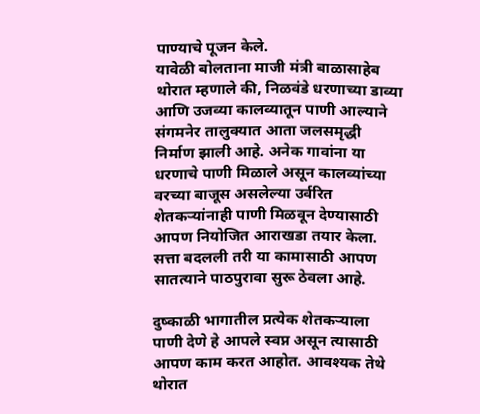पाण्याचे पूजन केले.
यावेळी बोलताना माजी मंत्री बाळासाहेब थोरात म्हणाले की, निळवंडे धरणाच्या डाव्या आणि उजव्या कालव्यातून पाणी आल्याने संगमनेर तालुक्यात आता जलसमृद्धी निर्माण झाली आहे. अनेक गावांना या धरणाचे पाणी मिळाले असून कालव्यांच्या वरच्या बाजूस असलेल्या उर्वरित शेतकऱ्यांनाही पाणी मिळवून देण्यासाठी आपण नियोजित आराखडा तयार केला. सत्ता बदलली तरी या कामासाठी आपण सातत्याने पाठपुरावा सुरू ठेवला आहे.

दुष्काळी भागातील प्रत्येक शेतकऱ्याला पाणी देणे हे आपले स्वप्न असून त्यासाठी आपण काम करत आहोत. आवश्यक तेथे थोरात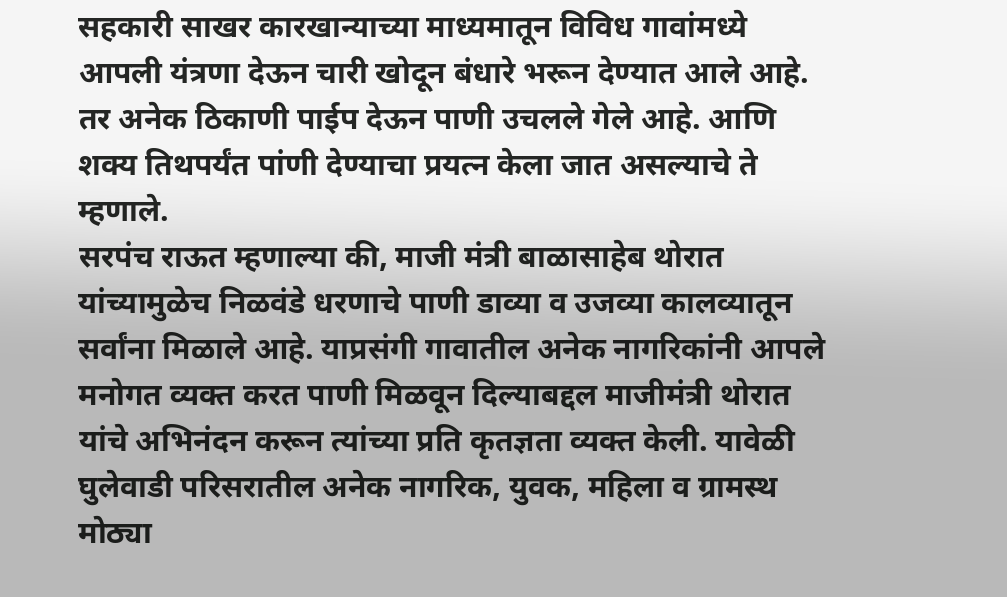सहकारी साखर कारखान्याच्या माध्यमातून विविध गावांमध्ये आपली यंत्रणा देऊन चारी खोदून बंधारे भरून देण्यात आले आहे. तर अनेक ठिकाणी पाईप देऊन पाणी उचलले गेले आहे. आणि शक्य तिथपर्यंत पांणी देण्याचा प्रयत्न केला जात असल्याचे ते म्हणाले.
सरपंच राऊत म्हणाल्या की, माजी मंत्री बाळासाहेब थोरात यांच्यामुळेच निळवंडे धरणाचे पाणी डाव्या व उजव्या कालव्यातून सर्वांना मिळाले आहे. याप्रसंगी गावातील अनेक नागरिकांनी आपले मनोगत व्यक्त करत पाणी मिळवून दिल्याबद्दल माजीमंत्री थोरात यांचे अभिनंदन करून त्यांच्या प्रति कृतज्ञता व्यक्त केली. यावेळी घुलेवाडी परिसरातील अनेक नागरिक, युवक, महिला व ग्रामस्थ मोठ्या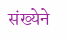संख्येने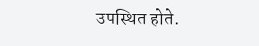उपस्थित होते.